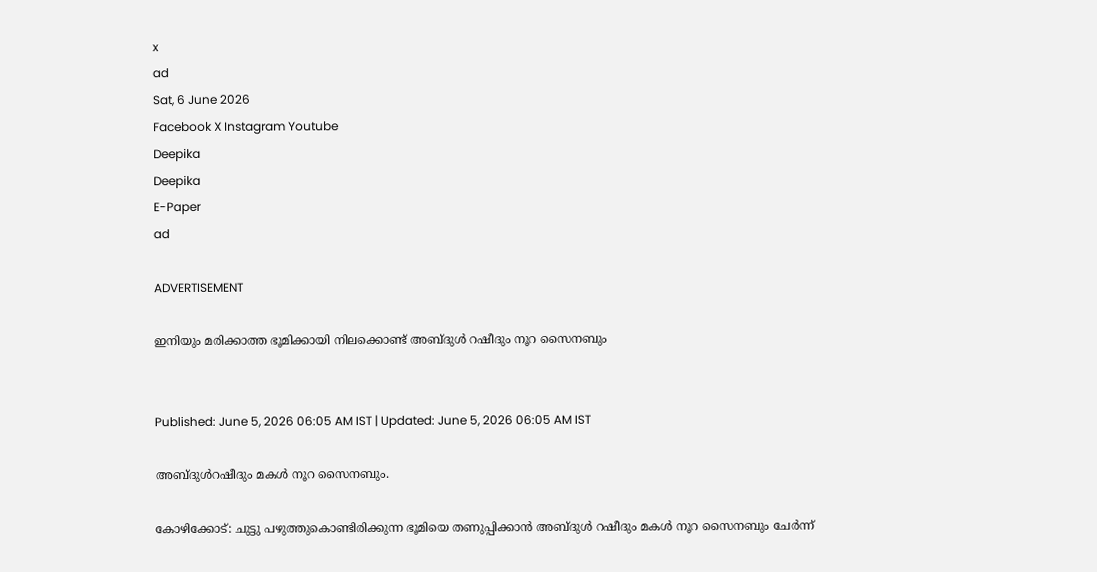x
ad
Sat, 6 June 2026
Facebook X Instagram Youtube
Deepika
Deepika
E-Paper
ad

ADVERTISEMENT

ഇനിയും മരിക്കാത്ത ഭൂമിക്കായി നിലക്കൊണ്ട് അബ്ദുള്‍ റഷീദും നൂറ സൈനബും


Published: June 5, 2026 06:05 AM IST | Updated: June 5, 2026 06:05 AM IST

അബ്ദുള്‍റഷീദും മകള്‍ നൂറ സൈനബും.

കോഴിക്കോട്: ചുട്ടു പഴുത്തുകൊണ്ടിരിക്കുന്ന ഭൂമിയെ തണുപ്പിക്കാന്‍ അബ്ദുള്‍ റഷീദും മകള്‍ നൂറ സൈനബും ചേര്‍ന്ന്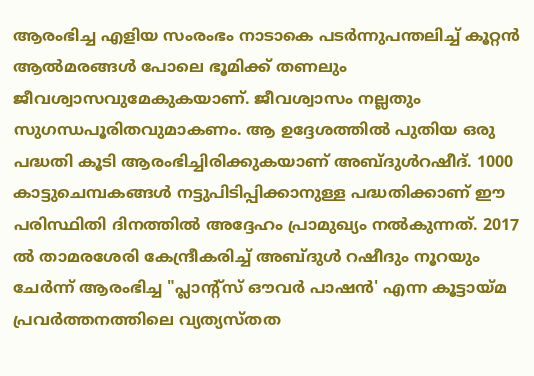ആരംഭിച്ച എളിയ സംരംഭം നാടാകെ പടര്‍ന്നുപന്തലിച്ച് കൂറ്റന്‍ ആല്‍മരങ്ങള്‍ പോലെ ഭൂമിക്ക് തണലും ജീവശ്വാസവുമേകുകയാണ്. ജീവശ്വാസം നല്ലതും സുഗന്ധപൂരിതവുമാകണം. ആ ഉദ്ദേശത്തില്‍ പുതിയ ഒരു പദ്ധതി കൂടി ആരംഭിച്ചിരിക്കുകയാണ് അബ്ദുള്‍റഷീദ്. 1000 കാട്ടുചെമ്പകങ്ങള്‍ നട്ടുപിടിപ്പിക്കാനുള്ള പദ്ധതിക്കാണ് ഈ പരിസ്ഥിതി ദിനത്തില്‍ അദ്ദേഹം പ്രാമുഖ്യം നല്‍കുന്നത്. 2017 ല്‍ താമരശേരി കേന്ദ്രീകരിച്ച് അബ്ദുള്‍ റഷീദും നൂറയും ചേര്‍ന്ന് ആരംഭിച്ച "പ്ലാന്‍റ്സ് ഔവര്‍ പാഷന്‍' എന്ന കൂട്ടായ്മ പ്രവര്‍ത്തനത്തിലെ വ്യത്യസ്തത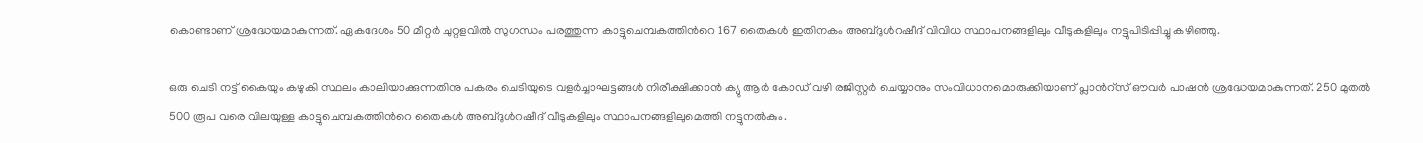കൊണ്ടാണ് ശ്രദ്ധേയമാകുന്നത്. ഏകദേശം 50 മീറ്റര്‍ ചുറ്റളവില്‍ സുഗന്ധം പരത്തുന്ന കാട്ടുചെമ്പകത്തിന്‍റെ 167 തൈകള്‍ ഇതിനകം അബ്ദുള്‍റഷീദ് വിവിധ സ്ഥാപനങ്ങളിലും വീടുകളിലും നട്ടുപിടിപ്പിച്ചു കഴിഞ്ഞു.

ഒരു ചെടി നട്ട് കൈയും കഴുകി സ്ഥലം കാലിയാക്കുന്നതിനു പകരം ചെടിയുടെ വളര്‍ച്ചാഘട്ടങ്ങള്‍ നിരീക്ഷിക്കാന്‍ ക്യു ആര്‍ കോഡ് വഴി രജിസ്റ്റര്‍ ചെയ്യാനും സംവിധാനമൊരുക്കിയാണ് പ്ലാന്‍റ്സ് ഔവര്‍ പാഷന്‍ ശ്രദ്ധേയമാകുന്നത്. 250 മുതല്‍ 500 രൂപ വരെ വിലയുള്ള കാട്ടുചെമ്പകത്തിന്‍റെ തൈകള്‍ അബ്ദുള്‍റഷീദ് വീടുകളിലും സ്ഥാപനങ്ങളിലുമെത്തി നട്ടുനല്‍കും.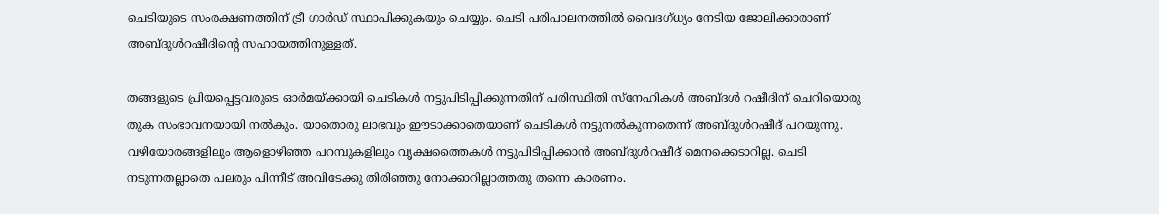ചെടിയുടെ സംരക്ഷണത്തിന് ട്രീ ഗാര്‍ഡ് സ്ഥാപിക്കുകയും ചെയ്യും. ചെടി പരിപാലനത്തില്‍ വൈദഗ്ധ്യം നേടിയ ജോലിക്കാരാണ് അബ്ദുള്‍റഷീദിന്‍റെ സഹായത്തിനുള്ളത്.

തങ്ങളുടെ പ്രിയപ്പെട്ടവരുടെ ഓര്‍മയ്ക്കായി ചെടികള്‍ നട്ടുപിടിപ്പിക്കുന്നതിന് പരിസ്ഥിതി സ്‌നേഹികള്‍ അബ്ദള്‍ റഷീദിന് ചെറിയൊരു തുക സംഭാവനയായി നല്‍കും. യാതൊരു ലാഭവും ഈടാക്കാതെയാണ് ചെടികള്‍ നട്ടുനല്‍കുന്നതെന്ന് അബ്ദുള്‍റഷീദ് പറയുന്നു. വഴിയോരങ്ങളിലും ആളൊഴിഞ്ഞ പറമ്പുകളിലും വൃക്ഷത്തൈകള്‍ നട്ടുപിടിപ്പിക്കാന്‍ അബ്ദുള്‍റഷീദ് മെനക്കെടാറില്ല. ചെടി നടുന്നതല്ലാതെ പലരും പിന്നീട് അവിടേക്കു തിരിഞ്ഞു നോക്കാറില്ലാത്തതു തന്നെ കാരണം.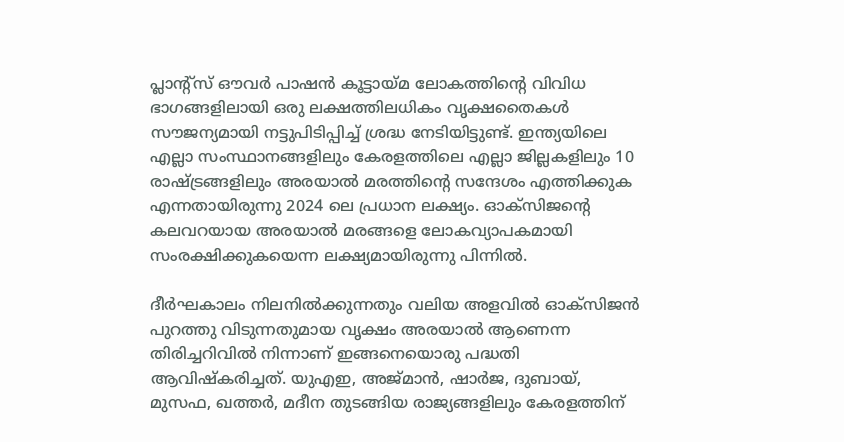പ്ലാന്‍റ്സ് ഔവര്‍ പാഷൻ കൂട്ടായ്മ ലോകത്തിന്‍റെ വിവിധ ഭാഗങ്ങളിലായി ഒരു ലക്ഷത്തിലധികം വൃക്ഷതൈകള്‍ സൗജന്യമായി നട്ടുപിടിപ്പിച്ച് ശ്രദ്ധ നേടിയിട്ടുണ്ട്. ഇന്ത്യയിലെ എല്ലാ സംസ്ഥാനങ്ങളിലും കേരളത്തിലെ എല്ലാ ജില്ലകളിലും 10 രാഷ്ട്രങ്ങളിലും അരയാല്‍ മരത്തിന്‍റെ സന്ദേശം എത്തിക്കുക എന്നതായിരുന്നു 2024 ലെ പ്രധാന ലക്ഷ്യം. ഓക്‌സിജന്‍റെ കലവറയായ അരയാല്‍ മരങ്ങളെ ലോകവ്യാപകമായി സംരക്ഷിക്കുകയെന്ന ലക്ഷ്യമായിരുന്നു പിന്നില്‍.

ദീര്‍ഘകാലം നിലനില്‍ക്കുന്നതും വലിയ അളവില്‍ ഓക്‌സിജന്‍ പുറത്തു വിടുന്നതുമായ വൃക്ഷം അരയാല്‍ ആണെന്ന തിരിച്ചറിവില്‍ നിന്നാണ് ഇങ്ങനെയൊരു പദ്ധതി ആവിഷ്‌കരിച്ചത്. യുഎഇ, അജ്മാന്‍, ഷാര്‍ജ, ദുബായ്, മുസഫ, ഖത്തര്‍, മദീന തുടങ്ങിയ രാജ്യങ്ങളിലും കേരളത്തിന്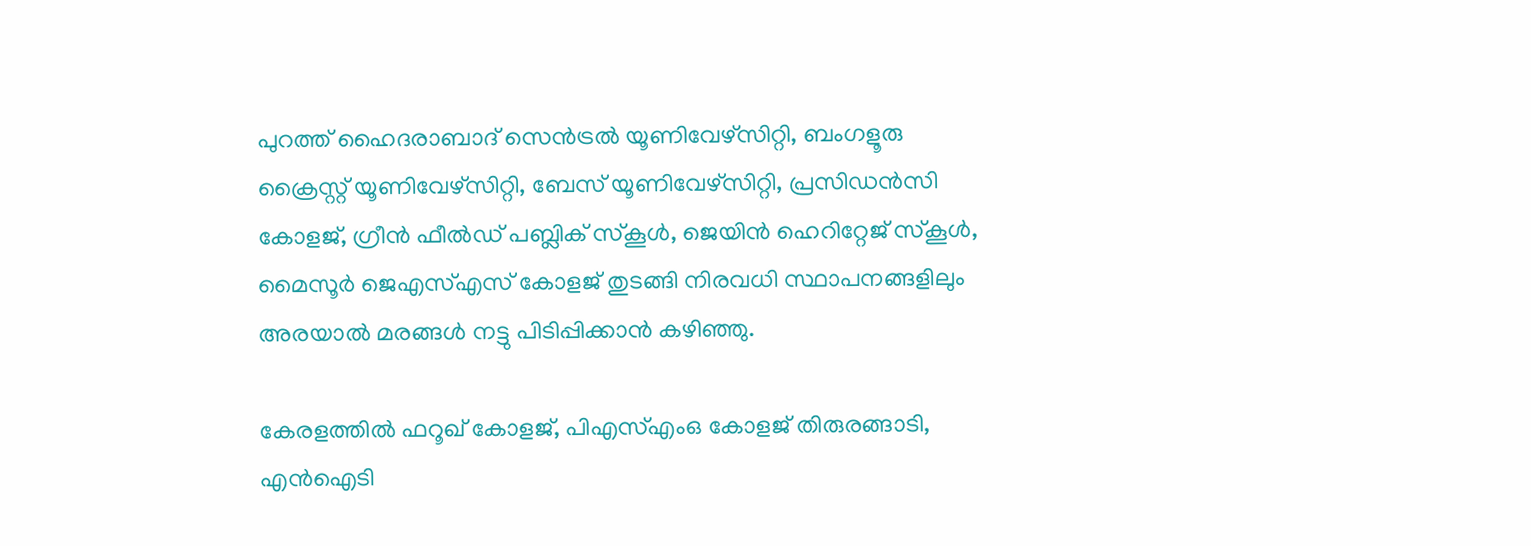പുറത്ത് ഹൈദരാബാദ് സെന്‍ട്രല്‍ യൂണിവേഴ്‌സിറ്റി, ബംഗളൂരു ക്രൈസ്റ്റ് യൂണിവേഴ്‌സിറ്റി, ബേസ് യൂണിവേഴ്‌സിറ്റി, പ്രസിഡന്‍സി കോളജ്, ഗ്രീന്‍ ഫീല്‍ഡ് പബ്ലിക് സ്‌കൂള്‍, ജെയിന്‍ ഹെറിറ്റേജ് സ്‌കൂള്‍, മൈസൂര്‍ ജെഎസ്എസ് കോളജ് തുടങ്ങി നിരവധി സ്ഥാപനങ്ങളിലും അരയാല്‍ മരങ്ങള്‍ നട്ടു പിടിപ്പിക്കാന്‍ കഴിഞ്ഞു.

കേരളത്തില്‍ ഫറൂഖ് കോളജ്, പിഎസ്എംഒ കോളജ് തിരുരങ്ങാടി, എന്‍ഐടി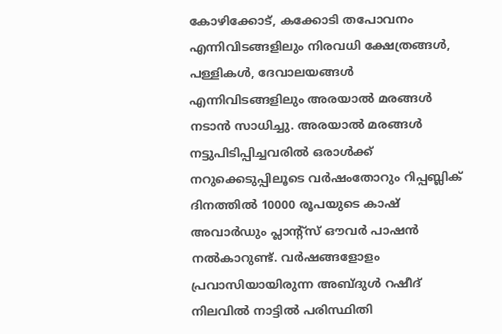കോഴിക്കോട്, കക്കോടി തപോവനം എന്നിവിടങ്ങളിലും നിരവധി ക്ഷേത്രങ്ങള്‍, പള്ളികള്‍, ദേവാലയങ്ങള്‍ എന്നിവിടങ്ങളിലും അരയാല്‍ മരങ്ങള്‍ നടാന്‍ സാധിച്ചു. അരയാല്‍ മരങ്ങള്‍ നട്ടുപിടിപ്പിച്ചവരില്‍ ഒരാള്‍ക്ക് നറുക്കെടുപ്പിലൂടെ വര്‍ഷംതോറും റിപ്പബ്ലിക് ദിനത്തില്‍ 10000 രൂപയുടെ കാഷ് അവാര്‍ഡും പ്ലാന്‍റ്സ് ഔവര്‍ പാഷന്‍ നല്‍കാറുണ്ട്. വര്‍ഷങ്ങളോളം പ്രവാസിയായിരുന്ന അബ്ദുള്‍ റഷീദ് നിലവില്‍ നാട്ടില്‍ പരിസ്ഥിതി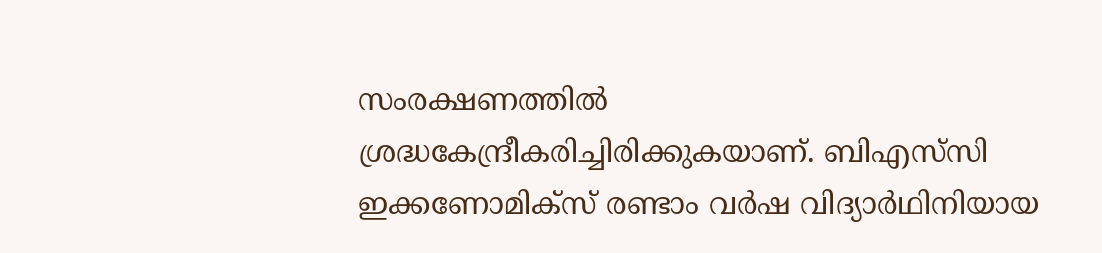സംരക്ഷണത്തില്‍ ശ്രദ്ധകേന്ദ്രീകരിച്ചിരിക്കുകയാണ്. ബിഎസ്‌സി ഇക്കണോമിക്‌സ് രണ്ടാം വര്‍ഷ വിദ്യാര്‍ഥിനിയായ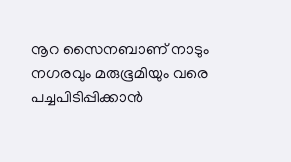നൂറ സൈനബാണ് നാടും നഗരവും മരുഭൂമിയും വരെ പച്ചപിടിപ്പിക്കാന്‍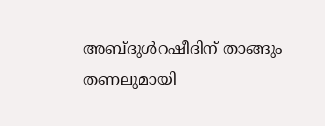അബ്ദുള്‍റഷീദിന് താങ്ങും തണലുമായി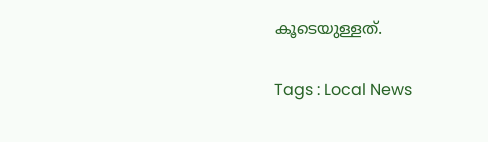കൂടെയുള്ളത്.

Tags : Local News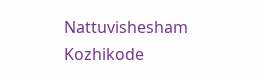Nattuvishesham Kozhikode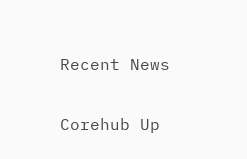Recent News

Corehub Up